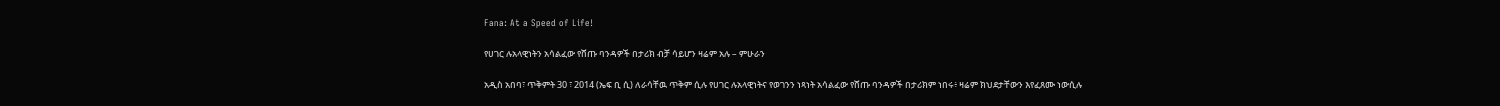Fana: At a Speed of Life!

የሀገር ሉአላዊነትን አሳልፈው የሸጡ ባንዳዎች በታሪክ ብቻ ሳይሆን ዛሬም አሉ – ምሁራን

አዲስ አበባ፣ ጥቅምት 30 ፣ 2014 (ኤፍ ቢ ሲ) ለራሳቸዉ ጥቅም ሲሉ የሀገር ሉአላዊነትና የወገንን ነጻነት አሳልፈው የሸጡ ባንዳዎች በታሪክም ነበሩ፥ ዛሬም ክህደታቸውን እየፈጸሙ ነውሲሉ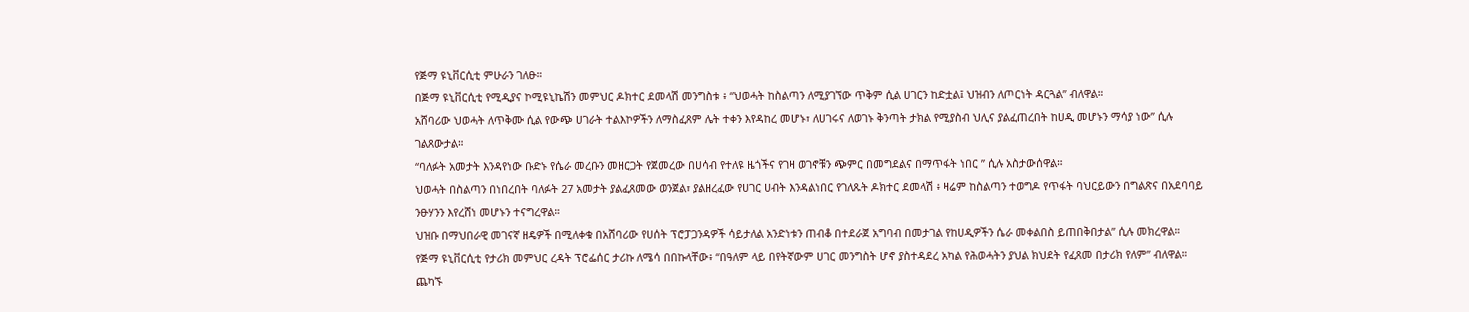የጅማ ዩኒቨርሲቲ ምሁራን ገለፁ።
በጅማ ዩኒቨርሲቲ የሚዲያና ኮሚዩኒኬሽን መምህር ዶክተር ደመላሽ መንግስቱ ፥ “ህወሓት ከስልጣን ለሚያገኘው ጥቅም ሲል ሀገርን ከድቷል፤ ህዝብን ለጦርነት ዳርጓል” ብለዋል።
አሸባሪው ህወሓት ለጥቅሙ ሲል የውጭ ሀገራት ተልእኮዎችን ለማስፈጸም ሌት ተቀን እየዳከረ መሆኑ፣ ለሀገሩና ለወገኑ ቅንጣት ታክል የሚያስብ ህሊና ያልፈጠረበት ከሀዲ መሆኑን ማሳያ ነው” ሲሉ ገልጸውታል።
“ባለፉት አመታት እንዳየነው ቡድኑ የሴራ መረቡን መዘርጋት የጀመረው በሀሳብ የተለዩ ዜጎችና የገዛ ወገኖቹን ጭምር በመግደልና በማጥፋት ነበር ” ሲሉ አስታውሰዋል።
ህወሓት በስልጣን በነበረበት ባለፉት 27 አመታት ያልፈጸመው ወንጀል፣ ያልዘረፈው የሀገር ሀብት እንዳልነበር የገለጹት ዶክተር ደመላሽ ፥ ዛሬም ከስልጣን ተወግዶ የጥፋት ባህርይውን በግልጽና በአደባባይ ንፁሃንን እየረሸነ መሆኑን ተናግረዋል።
ህዝቡ በማህበራዊ መገናኛ ዘዴዎች በሚለቀቁ በአሸባሪው የሀሰት ፕሮፓጋንዳዎች ሳይታለል አንድነቱን ጠብቆ በተደራጀ አግባብ በመታገል የከሀዲዎችን ሴራ መቀልበስ ይጠበቅበታል” ሲሉ መክረዋል።
የጅማ ዩኒቨርሲቲ የታሪክ መምህር ረዳት ፕሮፌሰር ታሪኩ ለሜሳ በበኩላቸው፥ “በዓለም ላይ በየትኛውም ሀገር መንግስት ሆኖ ያስተዳደረ አካል የሕወሓትን ያህል ክህደት የፈጸመ በታሪክ የለም” ብለዋል።
ጨካኙ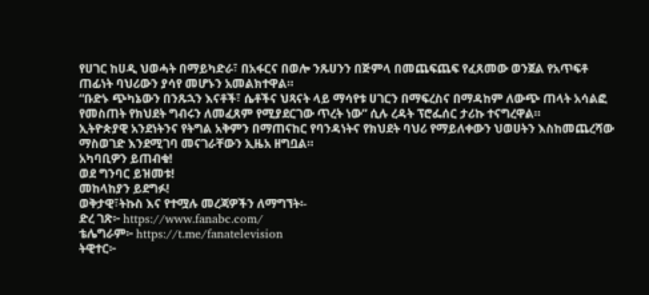የሀገር ከሀዲ ህወሓት በማይካድራ፣ በአፋርና በወሎ ንጹሀንን በጅምላ በመጨፍጨፍ የፈጸመው ወንጀል የአጥፍቶ ጠፊነት ባህሪውን ያሳየ መሆኑን አመልክተዋል።
“ቡድኑ ጭካኔውን በንጹኋን እናቶች፣ ሴቶችና ህጻናት ላይ ማሳየቱ ሀገርን በማፍረስና በማዳከም ለውጭ ጠላት አሳልፎ የመስጠት የክህደት ግብሩን ለመፈጸም የሚያደርገው ጥረት ነው” ሲሉ ረዳት ፕሮፌሰር ታሪኩ ተናግረዋል።
ኢትዮጵያዊ አንደነትንና የትግል አቅምን በማጠናከር የባንዳነትና የክህደት ባህሪ የማይለቀውን ህወሀትን እስከመጨረሻው ማስወገድ እንደሚገባ መናገራቸውን ኢዜአ ዘግቧል።
አካባቢዎን ይጠብቁ!
ወደ ግንባር ይዝመቱ!
መከላከያን ይደግፉ!
ወቅታዊ፣ትኩስ እና የተሟሉ መረጃዎችን ለማግኘት፡-
ድረ ገጽ፦ https://www.fanabc.com/
ቴሌግራም፦ https://t.me/fanatelevision
ትዊተር፦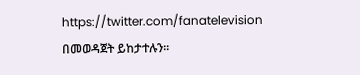https://twitter.com/fanatelevision በመወዳጀት ይከታተሉን፡፡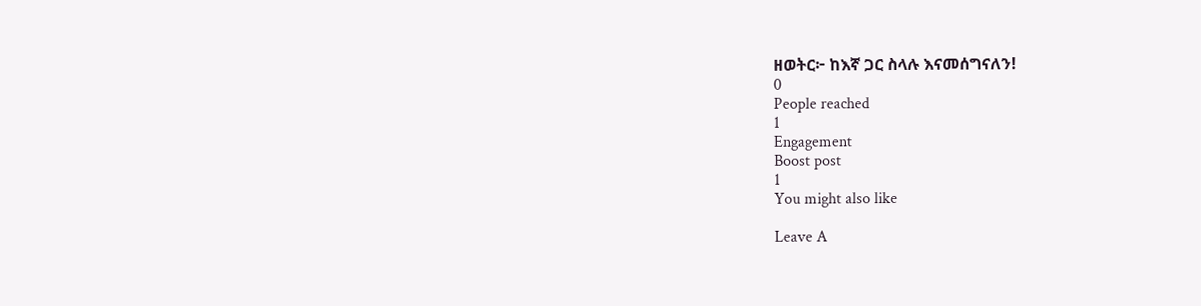ዘወትር፦ ከእኛ ጋር ስላሉ እናመሰግናለን!
0
People reached
1
Engagement
Boost post
1
You might also like

Leave A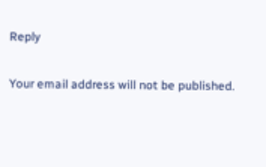Reply

Your email address will not be published.